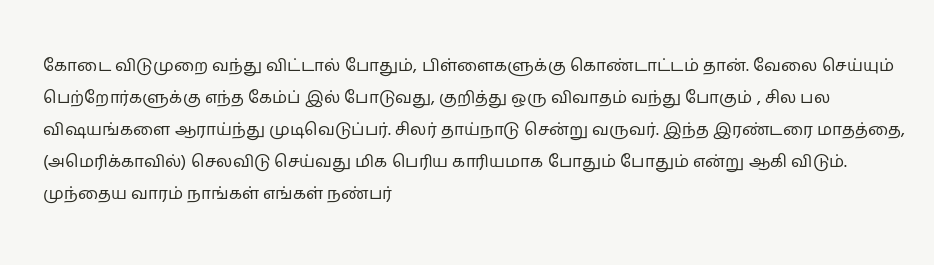கோடை விடுமுறை வந்து விட்டால் போதும், பிள்ளைகளுக்கு கொண்டாட்டம் தான். வேலை செய்யும் பெற்றோர்களுக்கு எந்த கேம்ப் இல் போடுவது, குறித்து ஒரு விவாதம் வந்து போகும் , சில பல விஷயங்களை ஆராய்ந்து முடிவெடுப்பர். சிலர் தாய்நாடு சென்று வருவர். இந்த இரண்டரை மாதத்தை, (அமெரிக்காவில்) செலவிடு செய்வது மிக பெரிய காரியமாக போதும் போதும் என்று ஆகி விடும்.
முந்தைய வாரம் நாங்கள் எங்கள் நண்பர்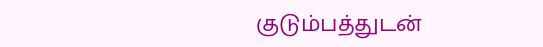குடும்பத்துடன்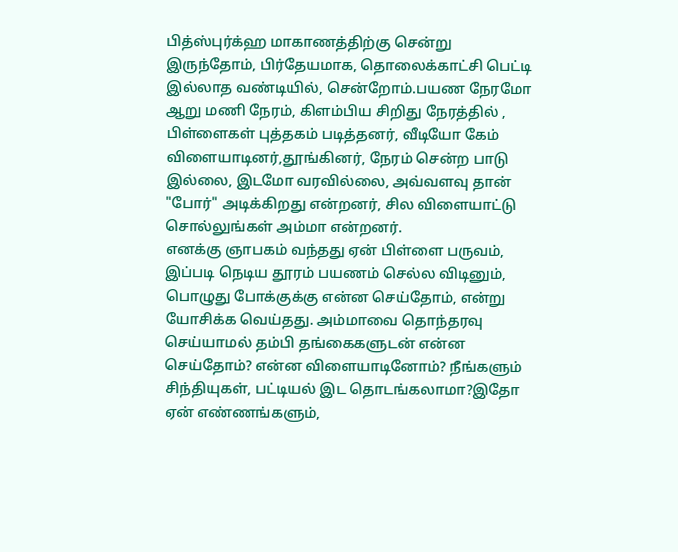பித்ஸ்புர்க்ஹ மாகாணத்திற்கு சென்று இருந்தோம், பிர்தேயமாக, தொலைக்காட்சி பெட்டி இல்லாத வண்டியில், சென்றோம்.பயண நேரமோ ஆறு மணி நேரம், கிளம்பிய சிறிது நேரத்தில் , பிள்ளைகள் புத்தகம் படித்தனர், வீடியோ கேம் விளையாடினர்,தூங்கினர், நேரம் சென்ற பாடு இல்லை, இடமோ வரவில்லை, அவ்வளவு தான் "போர்" அடிக்கிறது என்றனர், சில விளையாட்டு சொல்லுங்கள் அம்மா என்றனர்.
எனக்கு ஞாபகம் வந்தது ஏன் பிள்ளை பருவம், இப்படி நெடிய தூரம் பயணம் செல்ல விடினும், பொழுது போக்குக்கு என்ன செய்தோம், என்று யோசிக்க வெய்தது. அம்மாவை தொந்தரவு செய்யாமல் தம்பி தங்கைகளுடன் என்ன செய்தோம்? என்ன விளையாடினோம்? நீங்களும் சிந்தியுகள், பட்டியல் இட தொடங்கலாமா?இதோ ஏன் எண்ணங்களும்,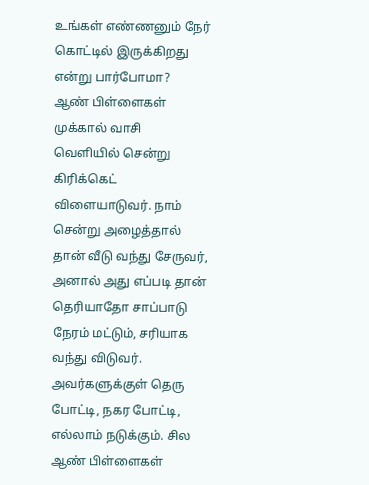உங்கள் எண்ணனும் நேர் கொட்டில் இருக்கிறது என்று பார்போமா?
ஆண் பிள்ளைகள் முக்கால் வாசி வெளியில் சென்று கிரிக்கெட் விளையாடுவர். நாம் சென்று அழைத்தால் தான் வீடு வந்து சேருவர், அனால் அது எப்படி தான் தெரியாதோ சாப்பாடு நேரம் மட்டும், சரியாக வந்து விடுவர். அவர்களுக்குள் தெரு போட்டி, நகர போட்டி, எல்லாம் நடுக்கும். சில ஆண் பிள்ளைகள்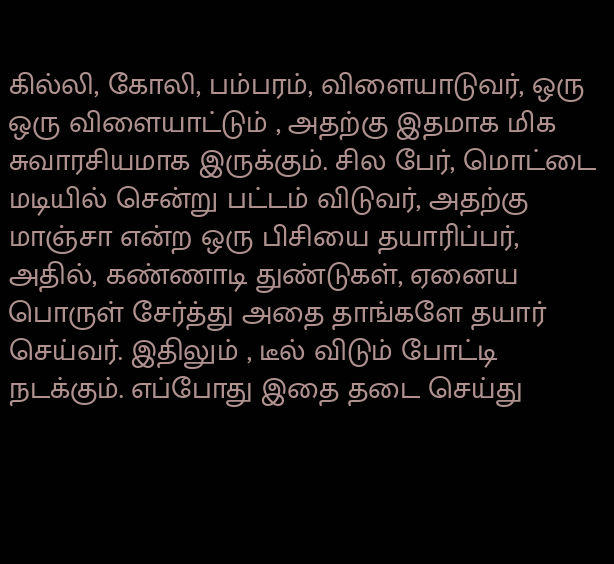கில்லி, கோலி, பம்பரம், விளையாடுவர், ஒரு ஒரு விளையாட்டும் , அதற்கு இதமாக மிக சுவாரசியமாக இருக்கும். சில பேர், மொட்டை மடியில் சென்று பட்டம் விடுவர், அதற்கு மாஞ்சா என்ற ஒரு பிசியை தயாரிப்பர், அதில், கண்ணாடி துண்டுகள், ஏனைய பொருள் சேர்த்து அதை தாங்களே தயார் செய்வர். இதிலும் , டீல் விடும் போட்டி நடக்கும். எப்போது இதை தடை செய்து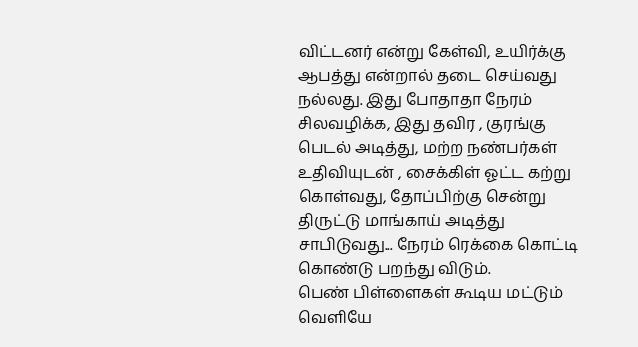விட்டனர் என்று கேள்வி, உயிர்க்கு ஆபத்து என்றால் தடை செய்வது நல்லது. இது போதாதா நேரம் சிலவழிக்க, இது தவிர , குரங்கு பெடல் அடித்து, மற்ற நண்பர்கள் உதிவியுடன் , சைக்கிள் ஓட்ட கற்று கொள்வது, தோப்பிற்கு சென்று திருட்டு மாங்காய் அடித்து சாபிடுவது... நேரம் ரெக்கை கொட்டி கொண்டு பறந்து விடும்.
பெண் பிள்ளைகள் கூடிய மட்டும் வெளியே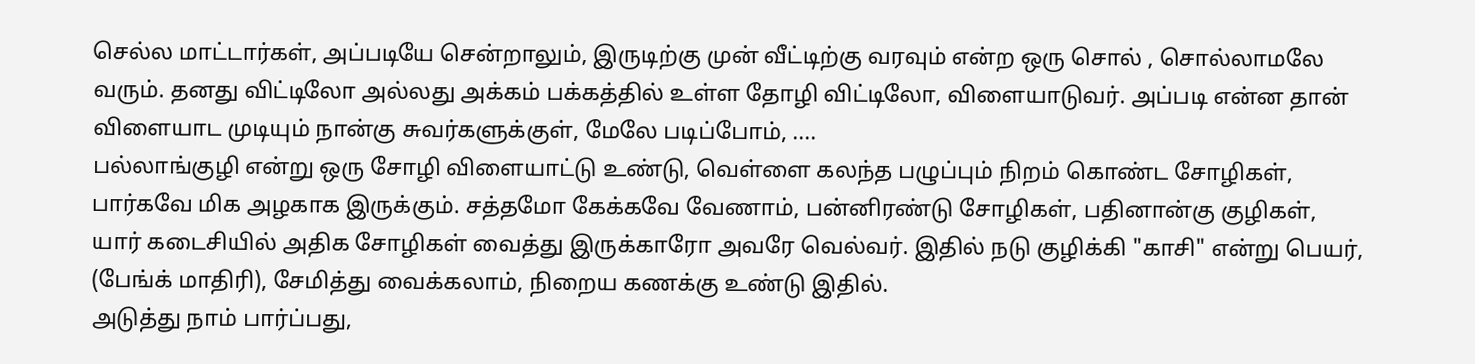செல்ல மாட்டார்கள், அப்படியே சென்றாலும், இருடிற்கு முன் வீட்டிற்கு வரவும் என்ற ஒரு சொல் , சொல்லாமலே வரும். தனது விட்டிலோ அல்லது அக்கம் பக்கத்தில் உள்ள தோழி விட்டிலோ, விளையாடுவர். அப்படி என்ன தான் விளையாட முடியும் நான்கு சுவர்களுக்குள், மேலே படிப்போம், ....
பல்லாங்குழி என்று ஒரு சோழி விளையாட்டு உண்டு, வெள்ளை கலந்த பழுப்பும் நிறம் கொண்ட சோழிகள், பார்கவே மிக அழகாக இருக்கும். சத்தமோ கேக்கவே வேணாம், பன்னிரண்டு சோழிகள், பதினான்கு குழிகள், யார் கடைசியில் அதிக சோழிகள் வைத்து இருக்காரோ அவரே வெல்வர். இதில் நடு குழிக்கி "காசி" என்று பெயர், (பேங்க் மாதிரி), சேமித்து வைக்கலாம், நிறைய கணக்கு உண்டு இதில்.
அடுத்து நாம் பார்ப்பது,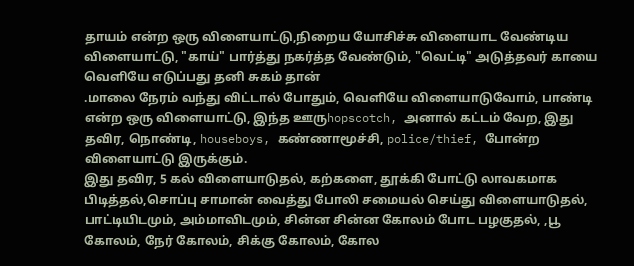தாயம் என்ற ஒரு விளையாட்டு,நிறைய யோசிச்சு விளையாட வேண்டிய விளையாட்டு, "காய்" பார்த்து நகர்த்த வேண்டும், "வெட்டி" அடுத்தவர் காயை வெளியே எடுப்பது தனி சுகம் தான்
.மாலை நேரம் வந்து விட்டால் போதும், வெளியே விளையாடுவோம், பாண்டி என்ற ஒரு விளையாட்டு, இந்த ஊருhopscotch, அனால் கட்டம் வேற, இது தவிர, நொண்டி, houseboys, கண்ணாமூச்சி, police/thief, போன்ற விளையாட்டு இருக்கும்.
இது தவிர, 5 கல் விளையாடுதல், கற்களை, தூக்கி போட்டு லாவகமாக பிடித்தல்,சொப்பு சாமான் வைத்து போலி சமையல் செய்து விளையாடுதல், பாட்டியிடமும், அம்மாவிடமும், சின்ன சின்ன கோலம் போட பழகுதல், ,பூ கோலம், நேர் கோலம், சிக்கு கோலம், கோல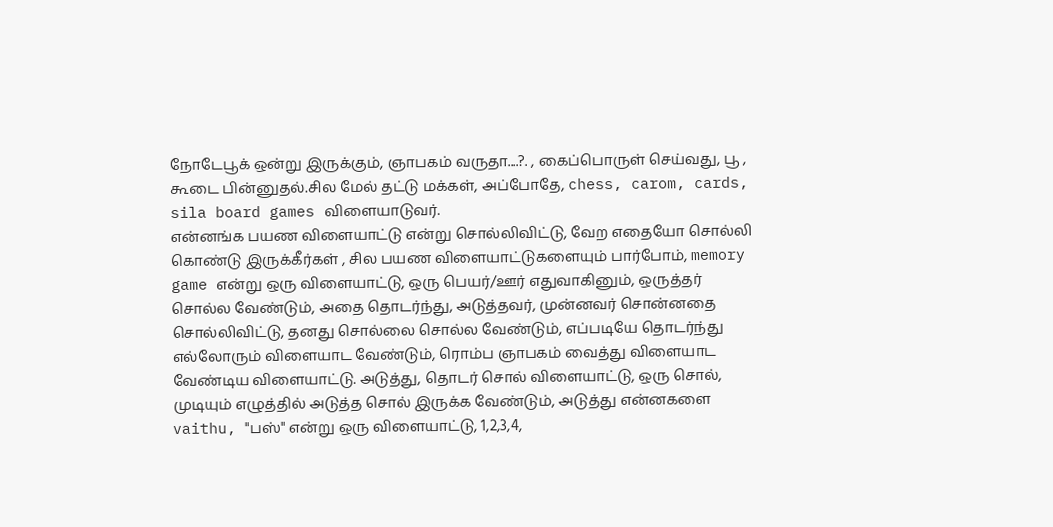நோடேபூக் ஒன்று இருக்கும், ஞாபகம் வருதா....?. , கைப்பொருள் செய்வது, பூ , கூடை பின்னுதல்.சில மேல் தட்டு மக்கள், அப்போதே, chess, carom, cards, sila board games விளையாடுவர்.
என்னங்க பயண விளையாட்டு என்று சொல்லிவிட்டு, வேற எதையோ சொல்லி கொண்டு இருக்கீர்கள் , சில பயண விளையாட்டுகளையும் பார்போம், memory game என்று ஒரு விளையாட்டு, ஒரு பெயர்/ஊர் எதுவாகினும், ஒருத்தர் சொல்ல வேண்டும், அதை தொடர்ந்து, அடுத்தவர், முன்னவர் சொன்னதை சொல்லிவிட்டு, தனது சொல்லை சொல்ல வேண்டும், எப்படியே தொடர்ந்து எல்லோரும் விளையாட வேண்டும், ரொம்ப ஞாபகம் வைத்து விளையாட வேண்டிய விளையாட்டு. அடுத்து, தொடர் சொல் விளையாட்டு, ஒரு சொல், முடியும் எழுத்தில் அடுத்த சொல் இருக்க வேண்டும், அடுத்து என்னகளை vaithu, "பஸ்" என்று ஒரு விளையாட்டு, 1,2,3,4,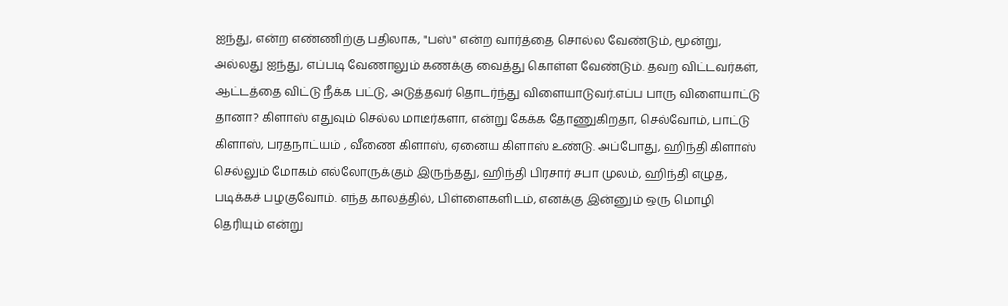ஐந்து, என்ற எண்ணிற்கு பதிலாக, "பஸ்" என்ற வார்த்தை சொல்ல வேண்டும், மூன்று, அல்லது ஐந்து, எப்படி வேணாலும் கணக்கு வைத்து கொள்ள வேண்டும். தவற விட்டவர்கள், ஆட்டத்தை விட்டு நீக்க பட்டு, அடுத்தவர் தொடர்ந்து விளையாடுவர்.எப்ப பாரு விளையாட்டு தானா? கிளாஸ் எதுவும் செல்ல மாடீர்களா, என்று கேக்க தோணுகிறதா, செல்வோம், பாட்டு கிளாஸ், பரதநாட்யம் , வீணை கிளாஸ், ஏனைய கிளாஸ் உண்டு. அப்போது, ஹிந்தி கிளாஸ் செல்லும் மோகம் எல்லோருக்கும் இருந்தது, ஹிந்தி பிரசார் சபா முலம், ஹிந்தி எழுத, படிக்கச் பழகுவோம். எந்த காலத்தில், பிள்ளைகளிடம், எனக்கு இன்னும் ஒரு மொழி தெரியும் என்று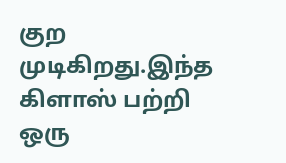குற முடிகிறது.இந்த கிளாஸ் பற்றி ஒரு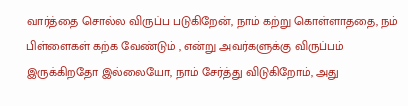வார்த்தை சொல்ல விருப்ப படுகிறேன், நாம் கற்று கொள்ளாததை, நம் பிள்ளைகள் கற்க வேண்டும் , என்று அவர்களுக்கு விருப்பம் இருக்கிறதோ இல்லையோ, நாம் சேர்த்து விடுகிறோம், அது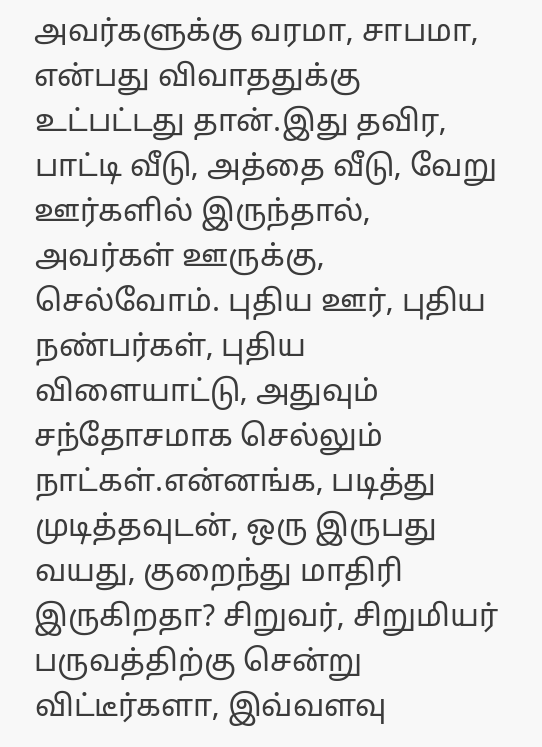அவர்களுக்கு வரமா, சாபமா, என்பது விவாததுக்கு உட்பட்டது தான்.இது தவிர, பாட்டி வீடு, அத்தை வீடு, வேறு ஊர்களில் இருந்தால், அவர்கள் ஊருக்கு, செல்வோம். புதிய ஊர், புதிய நண்பர்கள், புதிய விளையாட்டு, அதுவும் சந்தோசமாக செல்லும் நாட்கள்.என்னங்க, படித்து முடித்தவுடன், ஒரு இருபது வயது, குறைந்து மாதிரி இருகிறதா? சிறுவர், சிறுமியர் பருவத்திற்கு சென்று விட்டீர்களா, இவ்வளவு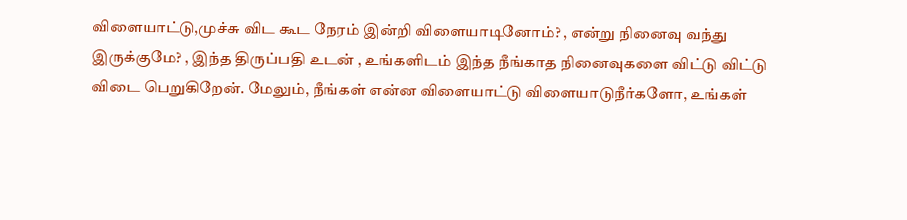விளையாட்டு,முச்சு விட கூட நேரம் இன்றி விளையாடினோம்? , என்று நினைவு வந்து இருக்குமே? , இந்த திருப்பதி உடன் , உங்களிடம் இந்த நீங்காத நினைவுகளை விட்டு விட்டு விடை பெறுகிறேன். மேலும், நீங்கள் என்ன விளையாட்டு விளையாடுநீர்களோ, உங்கள்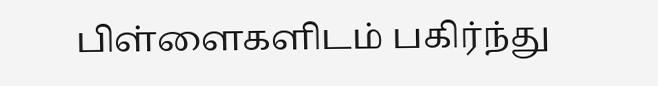பிள்ளைகளிடம் பகிர்ந்து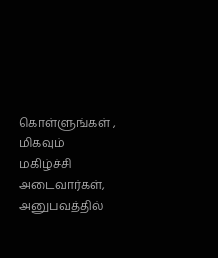கொள்ளுங்கள் , மிகவும் மகிழ்ச்சி அடைவார்கள், அனுபவத்தில்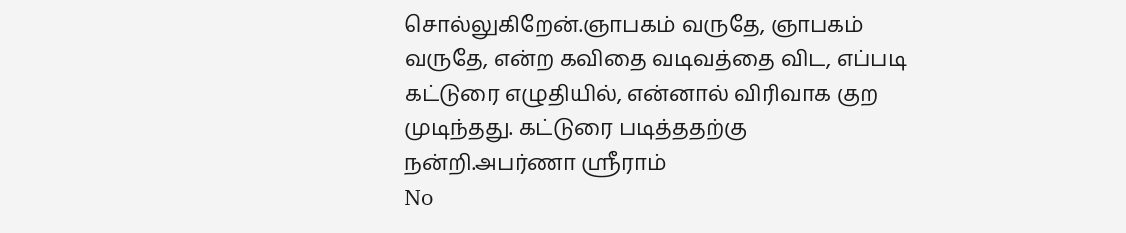சொல்லுகிறேன்.ஞாபகம் வருதே, ஞாபகம் வருதே, என்ற கவிதை வடிவத்தை விட, எப்படி கட்டுரை எழுதியில், என்னால் விரிவாக குற முடிந்தது. கட்டுரை படித்ததற்கு
நன்றி.அபர்ணா ஸ்ரீராம்
No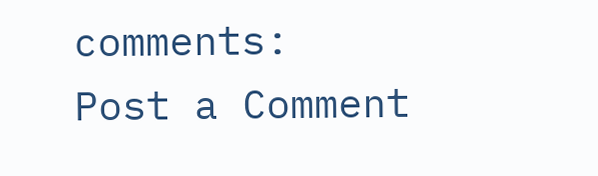comments:
Post a Comment